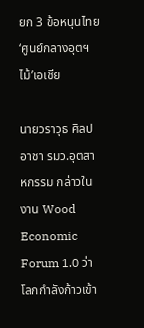ยก 3 ข้อหนุนไทย‘ศูนย์กลางอุตฯไม้’เอเชีย

นายวราวุธ ศิลปอาชา รมว.อุตสาหกรรม กล่าวในงาน Wood Economic Forum 1.0 ว่า โลกกำลังก้าวเข้า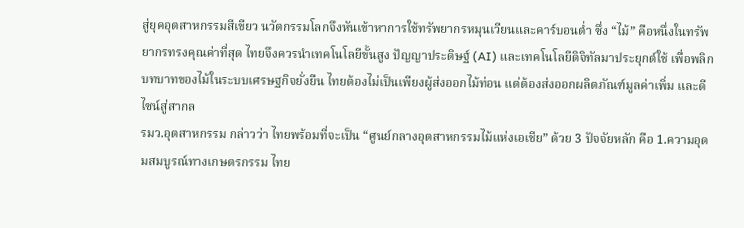สู่ยุคอุตสาหกรรมสีเขียว นวัตกรรมโลกจึงหันเข้าหาการใช้ทรัพยากรหมุนเวียนและคาร์บอนต่ำ ซึ่ง “ไม้” คือหนึ่งในทรัพยากรทรงคุณค่าที่สุด ไทยจึงควรนำเทคโนโลยีขั้นสูง ปัญญาประดิษฐ์ (AI) และเทคโนโลยีดิจิทัลมาประยุกต์ใช้ เพื่อพลิกบทบาทของไม้ในระบบเศรษฐกิจยั่งยืน ไทยต้องไม่เป็นเพียงผู้ส่งออกไม้ท่อน แต่ต้องส่งออกผลิตภัณฑ์มูลค่าเพิ่ม และดีไซน์สู่สากล
รมว.อุตสาหกรรม กล่าวว่า ไทยพร้อมที่จะเป็น “ศูนย์กลางอุตสาหกรรมไม้แห่งเอเชีย” ด้วย 3 ปัจจัยหลัก คือ 1.ความอุดมสมบูรณ์ทางเกษตรกรรม ไทย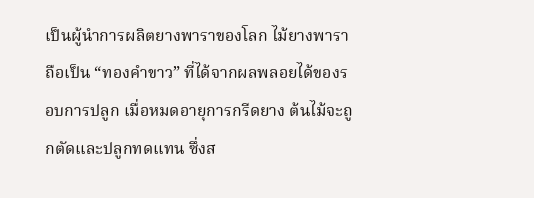เป็นผู้นำการผลิตยางพาราของโลก ไม้ยางพาราถือเป็น “ทองคำขาว” ที่ได้จากผลพลอยได้ของรอบการปลูก เมื่อหมดอายุการกรีดยาง ต้นไม้จะถูกตัดและปลูกทดแทน ซึ่งส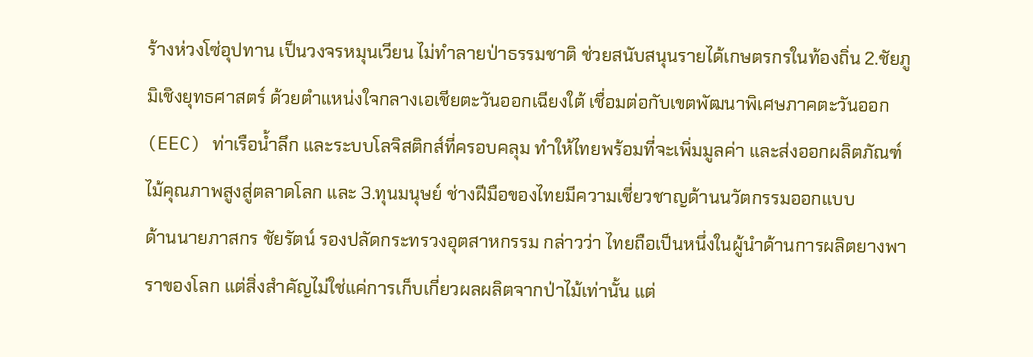ร้างห่วงโซ่อุปทาน เป็นวงจรหมุนเวียน ไม่ทำลายป่าธรรมชาติ ช่วยสนับสนุนรายได้เกษตรกรในท้องถิ่น 2.ชัยภูมิเชิงยุทธศาสตร์ ด้วยตำแหน่งใจกลางเอเชียตะวันออกเฉียงใต้ เชื่อมต่อกับเขตพัฒนาพิเศษภาคตะวันออก (EEC) ท่าเรือน้ำลึก และระบบโลจิสติกส์ที่ครอบคลุม ทำให้ไทยพร้อมที่จะเพิ่มมูลค่า และส่งออกผลิตภัณฑ์ไม้คุณภาพสูงสู่ตลาดโลก และ 3.ทุนมนุษย์ ช่างฝีมือของไทยมีความเชี่ยวชาญด้านนวัตกรรมออกแบบ
ด้านนายภาสกร ชัยรัตน์ รองปลัดกระทรวงอุตสาหกรรม กล่าวว่า ไทยถือเป็นหนึ่งในผู้นำด้านการผลิตยางพาราของโลก แต่สิ่งสำคัญไม่ใช่แค่การเก็บเกี่ยวผลผลิตจากป่าไม้เท่านั้น แต่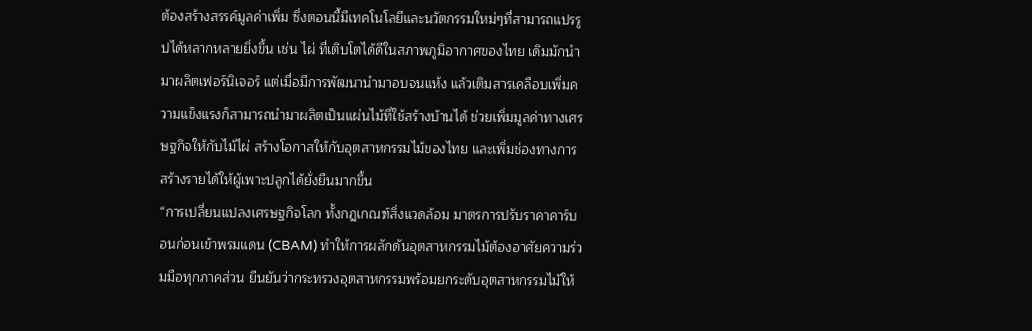ต้องสร้างสรรค์มูลค่าเพิ่ม ซึ่งตอนนี้มีเทคโนโลยีและนวัตกรรมใหม่ๆที่สามารถแปรรูปได้หลากหลายยิ่งขึ้น เช่น ไผ่ ที่เติบโตได้ดีในสภาพภูมิอากาศของไทย เดิมมักนำมาผลิตเฟอร์นิเจอร์ แต่เมื่อมีการพัฒนานำมาอบจนแห้ง แล้วเติมสารเคลือบเพิ่มความแข็งแรงก็สามารถนำมาผลิตเป็นแผ่นไม้ที่ใช้สร้างบ้านได้ ช่วยเพิ่มมูลค่าทางเศรษฐกิจให้กับไม้ไผ่ สร้างโอกาสให้กับอุตสาหกรรมไม้ของไทย และเพิ่มช่องทางการสร้างรายได้ให้ผู้เพาะปลูกได้ยั่งยืนมากขึ้น
“การเปลี่ยนแปลงเศรษฐกิจโลก ทั้งกฎเกณฑ์สิ่งแวดล้อม มาตรการปรับราคาคาร์บอนก่อนเข้าพรมแดน (CBAM) ทำให้การผลักดันอุตสาหกรรมไม้ต้องอาศัยความร่วมมือทุกภาคส่วน ยืนยันว่ากระทรวงอุตสาหกรรมพร้อมยกระดับอุตสาหกรรมไม้ให้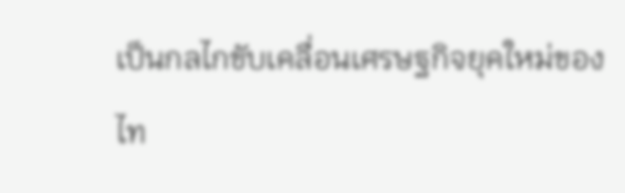เป็นกลไกขับเคลื่อนเศรษฐกิจยุคใหม่ของไท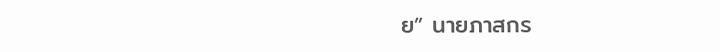ย” นายภาสกร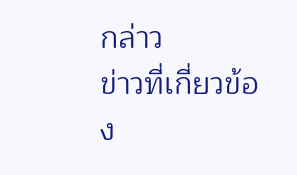กล่าว
ข่าวที่เกี่ยวข้อง